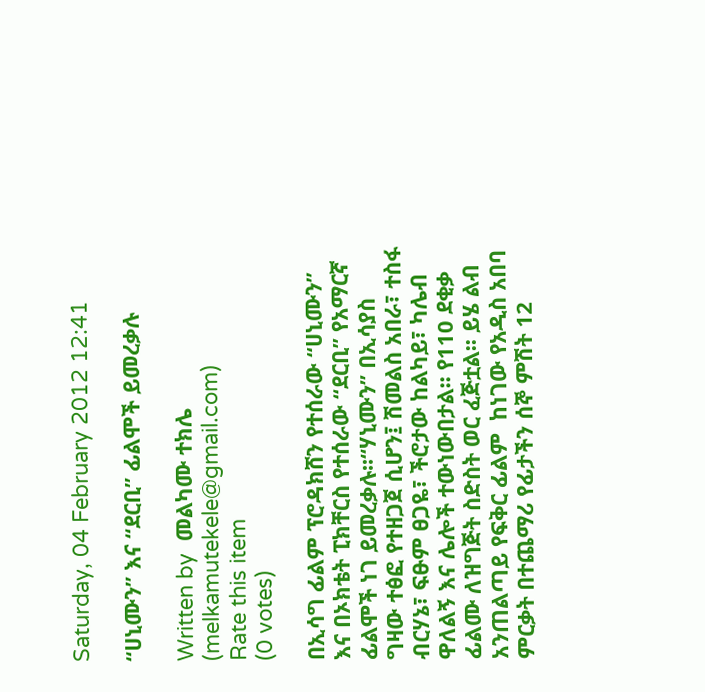Saturday, 04 February 2012 12:41

“ሀኒሙን” እና “ደርቢ” ፊልሞች ይመረቃሉ

Written by  መልካሙ ተክሌ (melkamutekele@gmail.com)
Rate this item
(0 votes)

በኢሳግ ፊልም ፕሮዳክሸን የተሰራው “ሀኒሙን” እና በኦክቴት ፒክቸርስ የተሰራው “ደርቢ” የአማርኛ ፊልሞች ነገ ይመረቃሉ፡፡“ሃኒሙን” በኢሳያስ ግዛው ተፅፎ የተዘጋጀ ሲሆን፤ ሽመልስ አበራ፣ ተስፋ ብርሃኔ፣ ፍፁም ፀጋዬ፣ ችሮታው ከልካይ፣ ካሌብ ዋለልኝ እና ሌሎች ተውነውበታል፡፡ የ110 ደቂቃ ፊልሙ ለዝግጅት ስድስት ወር ፈጅቷል፡፡ ይሄ ልብ አንጠልጣይ የፍቅር ፊልም  ከነገው የአዲስ አበባ ምርቃት በተጨማሪ የፊታችን ሰኞ ምሽት 12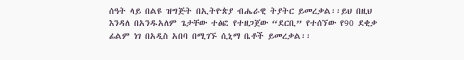ሰዓት ላይ በልዩ ዝግጅት በኢትዮጵያ ብሔራዊ ትያትር ይመረቃል፡፡ይህ በዚህ እንዳለ በአንዱአለም ጌታቸው ተፅፎ የተዘጋጀው “ደርቢ” የተሰኘው የ90 ደቂቃ ፊልም ነገ በአዲስ አበባ በሚገኙ ሲኒማ ቤቶች ይመረቃል፡፡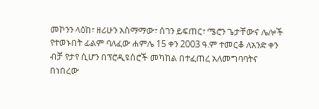መኮንን ላዕከ፣ ዘሪሁን አስማማው፣ ሰገን ይፍጠር፣ ሜሮን ጌታቸውና ሌሎች የተወኑበት ፊልም ባለፈው ሐምሌ 15 ቀን 2003 ዓ.ም ተመርቆ ለአንድ ቀን ብቻ የታየ ሲሆን በፕሮዲዩሰሮች መካከል በተፈጠረ አለመግባባትና በነበረው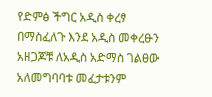የድምፅ ችግር አዲስ ቀረፃ በማስፈለጉ እንደ አዲስ መቀረፁን አዘጋጆቹ ለአዲስ አድማስ ገልፀው አለመግባባቱ መፈታቱንም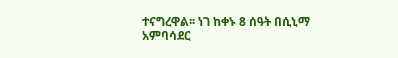ተናግረዋል፡፡ ነገ ከቀኑ 8 ሰዓት በሲኒማ አምባሳደር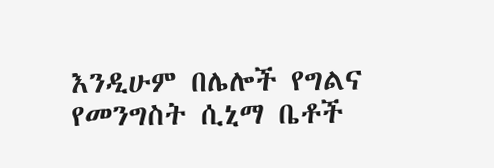እንዲሁም በሌሎች የግልና የመንግስት ሲኒማ ቤቶች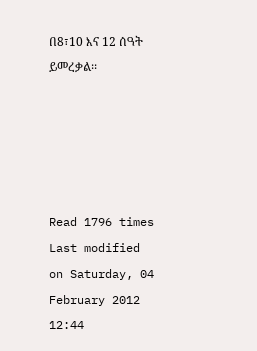በ8፣10 እና 12 ሰዓት ይመረቃል፡፡





Read 1796 times Last modified on Saturday, 04 February 2012 12:44